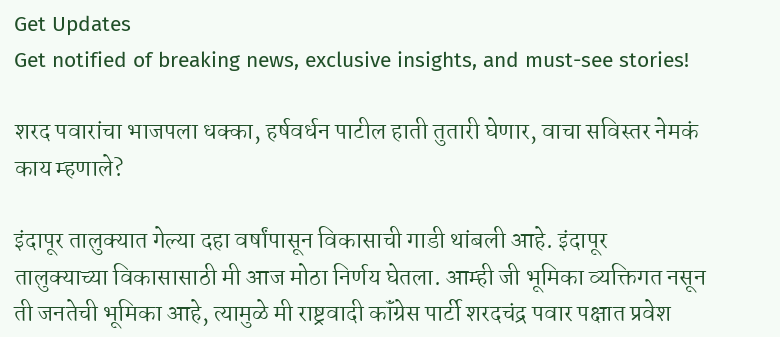Get Updates
Get notified of breaking news, exclusive insights, and must-see stories!

शरद पवारांचा भाजपला धक्का, हर्षवर्धन पाटील हाती तुतारी घेणार, वाचा सविस्तर नेमकं काय म्हणाले?

इंदापूर तालुक्यात गेल्या दहा वर्षांपासून विकासाची गाडी थांबली आहे. इंदापूर तालुक्याच्या विकासासाठी मी आज मोठा निर्णय घेतला. आम्ही जी भूमिका व्यक्तिगत नसून ती जनतेची भूमिका आहे, त्यामुळे मी राष्ट्रवादी कॉंग्रेस पार्टी शरदचंद्र पवार पक्षात प्रवेश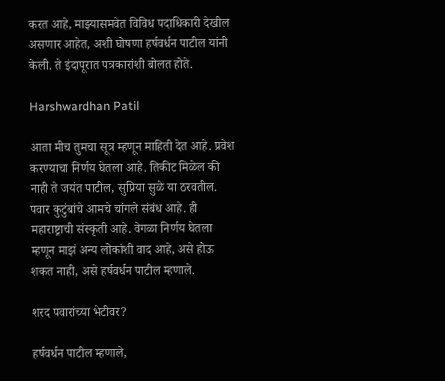करत आहे, माझ्यासमवेत विविध पदाधिकारी देखील असणार आहेत, अशी घोषणा हर्षवर्धन पाटील यांनी केली. ते इंदापूरात पत्रकारांशी बोलत होते.

Harshwardhan Patil

आता मीच तुमचा सूत्र म्हणून माहिती देत आहे. प्रवेश करण्याचा निर्णय घेतला आहे. तिकीट मिळेल की नाही ते जयंत पाटील, सुप्रिया सुळे या ठरवतील. पवार कुटुंबांचे आमचे चांगले संबंध आहे. ही महाराष्ट्राची संस्कृती आहे. वेगळा निर्णय घेतला म्हणून माझं अन्य लोकांशी वाद आहे, असे होऊ शकत नाही, असे हर्षवर्धन पाटील म्हणाले.

शरद पवारांच्या भेटीवर?

हर्षवर्धन पाटील म्हणाले,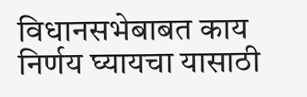विधानसभेबाबत काय निर्णय घ्यायचा यासाठी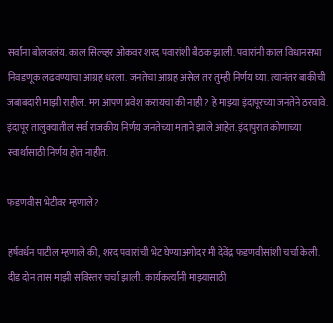सर्वांना बोलवलंय. काल सिल्व्हर ओकवर शरद पवारांशी बैठक झाली. पवारांनी काल विधानसभा निवडणूक लढवण्याचा आग्रह धरला. जनतेचा आग्रह असेल तर तुम्ही निर्णय घ्या. त्यानंतर बाकीची जबाबदारी माझी राहील. मग आपण प्रवेश करायचा की नाही? हे माझ्या इंदापूरच्या जनतेने ठरवावे. इंदापूर तालुक्यातील सर्व राजकीय निर्णय जनतेच्या मताने झाले आहेत. इंदापुरात कोणाच्या स्वार्थासाठी निर्णय होत नाहीत.

फडणवीस भेटीवर म्हणाले?

हर्षवर्धन पाटील म्हणाले की, शरद पवारांची भेट घेण्याअगोदर मी देवेंद्र फडणवीसांशी चर्चा केली. दीड दोन तास माझी सविस्तर चर्चा झाली. कार्यकर्त्यांनी माझ्यासाठी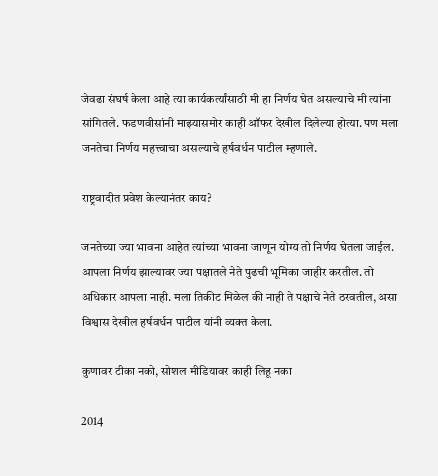जेवढा संघर्ष केला आहे त्या कार्यकर्त्यांसाठी मी हा निर्णय घेत असल्याचे मी त्यांना सांगितले. फडणवीसांनी माझ्यासमोर काही ऑफर देखील दिलेल्या होत्या. पण मला जनतेचा निर्णय महत्त्वाचा असल्याचे हर्षवर्धन पाटील म्हणाले.

राष्ट्रवादीत प्रवेश केल्यानंतर काय?

जनतेच्या ज्या भावना आहेत त्यांच्या भावना जाणून योग्य तो निर्णय घेतला जाईल. आपला निर्णय झाल्यावर ज्या पक्षातले नेते पुढची भूमिका जाहीर करतील. तो अधिकार आपला नाही. मला तिकीट मिळेल की नाही ते पक्षाचे नेते ठरवतील, असा विश्वास देखील हर्षवर्धन पाटील यांनी व्यक्त केला.

कुणावर टीका नको, सोशल मीडियावर काही लिहू नका

2014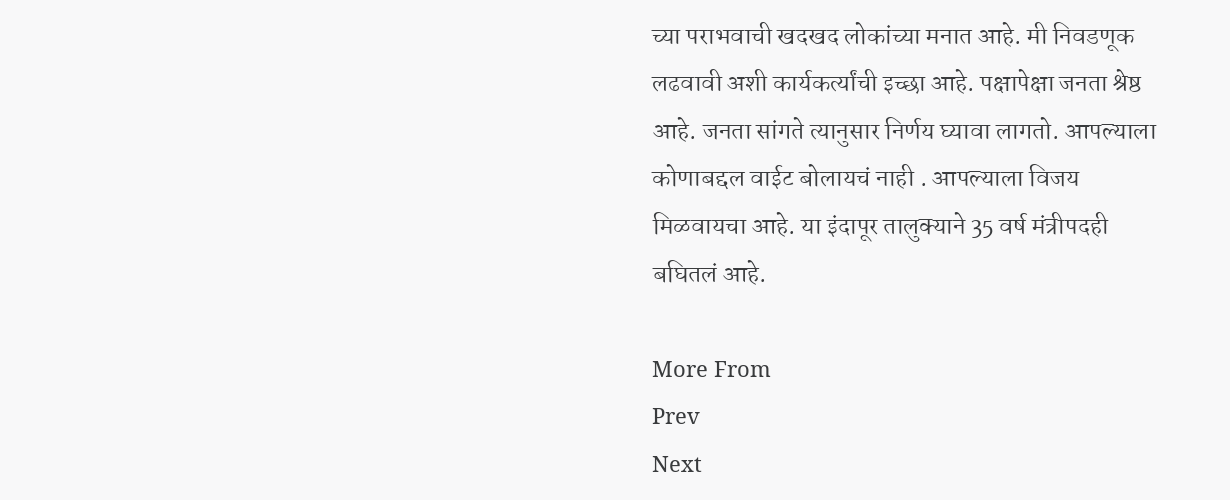च्या पराभवाची खदखद लोकांच्या मनात आहे. मी निवडणूक लढवावी अशी कार्यकर्त्यांची इच्छा आहे. पक्षापेक्षा जनता श्रेष्ठ आहे. जनता सांगते त्यानुसार निर्णय घ्यावा लागतो. आपल्याला कोणाबद्दल वाईट बोलायचं नाही . आपल्याला विजय मिळवायचा आहे. या इंदापूर तालुक्याने 35 वर्ष मंत्रीपदही बघितलं आहे.

More From
Prev
Next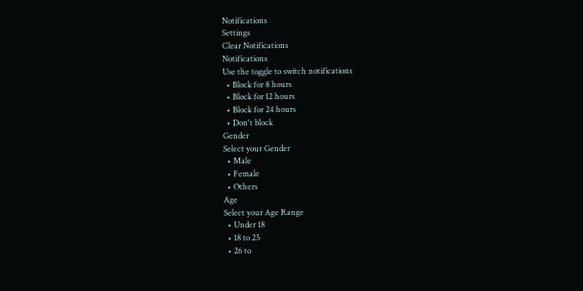Notifications
Settings
Clear Notifications
Notifications
Use the toggle to switch notifications
  • Block for 8 hours
  • Block for 12 hours
  • Block for 24 hours
  • Don't block
Gender
Select your Gender
  • Male
  • Female
  • Others
Age
Select your Age Range
  • Under 18
  • 18 to 25
  • 26 to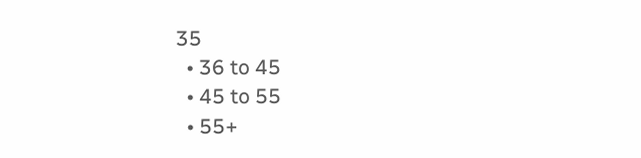35
  • 36 to 45
  • 45 to 55
  • 55+